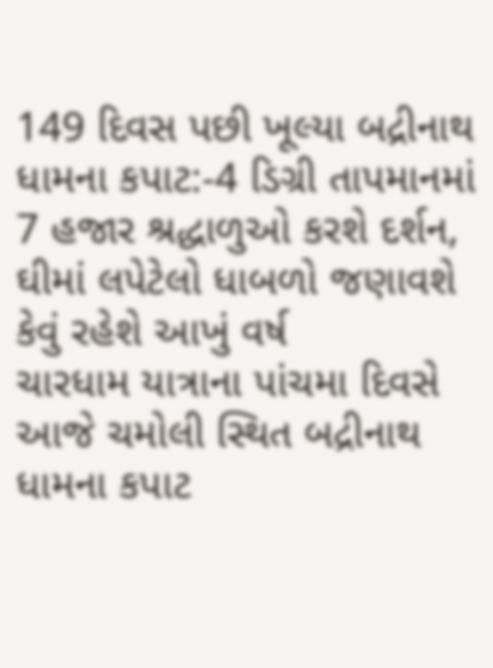149 દિવસ પછી ખૂલ્યા બદ્રીનાથ ધામના કપાટ:-4 ડિગ્રી તાપમાનમાં 7 હજાર શ્રદ્ધાળુઓ કરશે દર્શન, ઘીમાં લપેટેલો ધાબળો જણાવશે કેવું રહેશે આખું વર્ષ
ચારધામ યાત્રાના પાંચમા દિવસે આજે ચમોલી સ્થિત બદ્રીનાથ ધામના કપાટ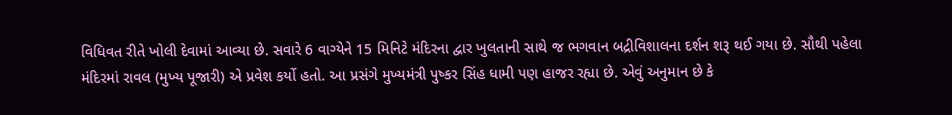વિધિવત રીતે ખોલી દેવામાં આવ્યા છે. સવારે 6 વાગ્યેને 15 મિનિટે મંદિરના દ્વાર ખુલતાની સાથે જ ભગવાન બદ્રીવિશાલના દર્શન શરૂ થઈ ગયા છે. સૌથી પહેલા મંદિરમાં રાવલ (મુખ્ય પૂજારી) એ પ્રવેશ કર્યો હતો. આ પ્રસંગે મુખ્યમંત્રી પુષ્કર સિંહ ધામી પણ હાજર રહ્યા છે. એવું અનુમાન છે કે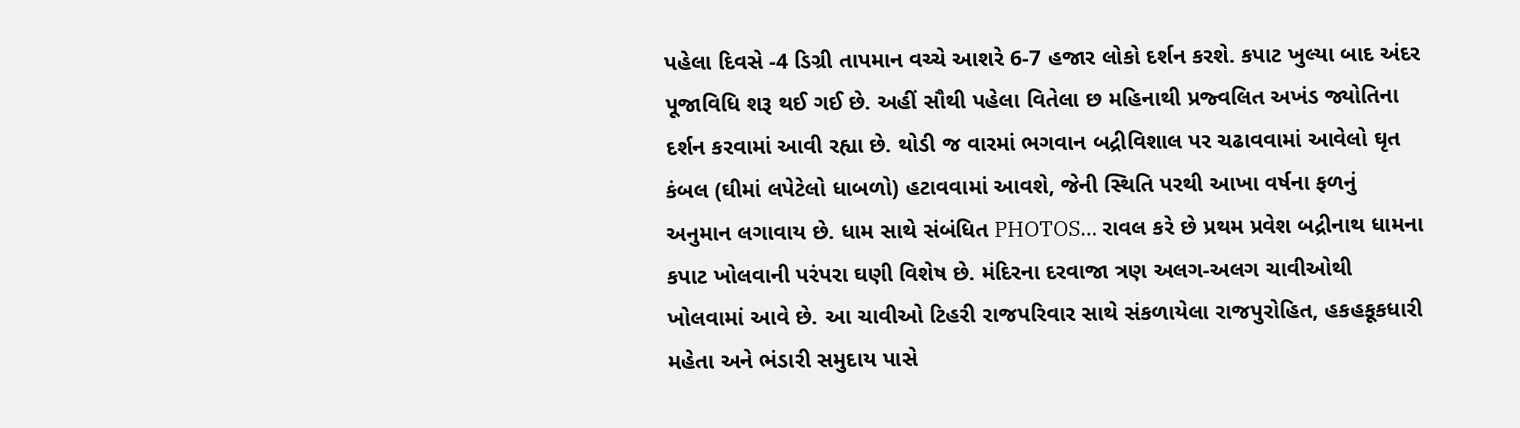પહેલા દિવસે -4 ડિગ્રી તાપમાન વચ્ચે આશરે 6-7 હજાર લોકો દર્શન કરશે. કપાટ ખુલ્યા બાદ અંદર પૂજાવિધિ શરૂ થઈ ગઈ છે. અહીં સૌથી પહેલા વિતેલા છ મહિનાથી પ્રજ્વલિત અખંડ જ્યોતિના દર્શન કરવામાં આવી રહ્યા છે. થોડી જ વારમાં ભગવાન બદ્રીવિશાલ પર ચઢાવવામાં આવેલો ઘૃત કંબલ (ઘીમાં લપેટેલો ધાબળો) હટાવવામાં આવશે, જેની સ્થિતિ પરથી આખા વર્ષના ફળનું અનુમાન લગાવાય છે. ધામ સાથે સંબંધિત PHOTOS… રાવલ કરે છે પ્રથમ પ્રવેશ બદ્રીનાથ ધામના કપાટ ખોલવાની પરંપરા ઘણી વિશેષ છે. મંદિરના દરવાજા ત્રણ અલગ-અલગ ચાવીઓથી ખોલવામાં આવે છે. આ ચાવીઓ ટિહરી રાજપરિવાર સાથે સંકળાયેલા રાજપુરોહિત, હકહકૂકધારી મહેતા અને ભંડારી સમુદાય પાસે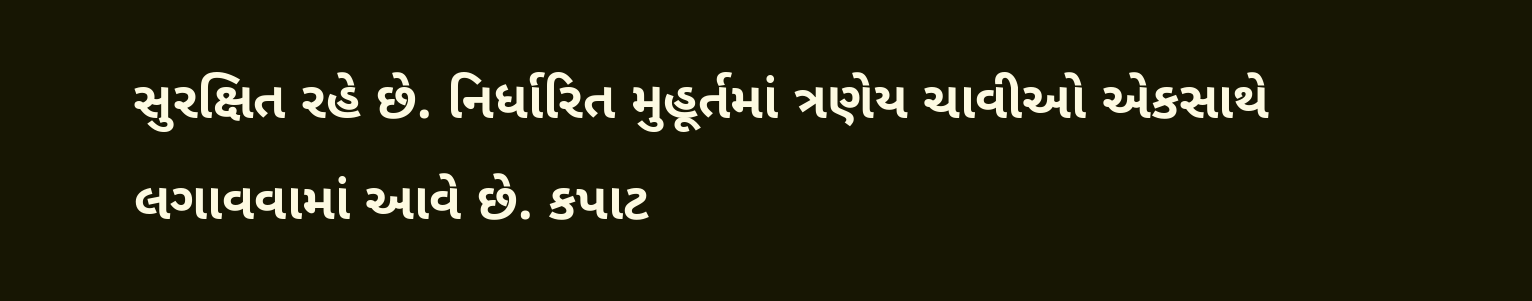સુરક્ષિત રહે છે. નિર્ધારિત મુહૂર્તમાં ત્રણેય ચાવીઓ એકસાથે લગાવવામાં આવે છે. કપાટ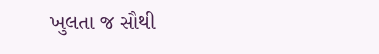ખુલતા જ સૌથી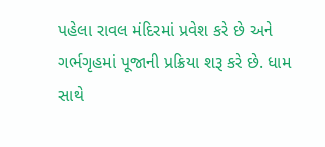પહેલા રાવલ મંદિરમાં પ્રવેશ કરે છે અને ગર્ભગૃહમાં પૂજાની પ્રક્રિયા શરૂ કરે છે. ધામ સાથે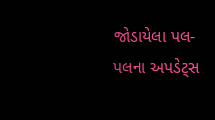જોડાયેલા પલ-પલના અપડેટ્સ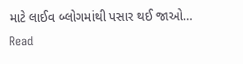માટે લાઈવ બ્લોગમાંથી પસાર થઈ જાઓ…
Read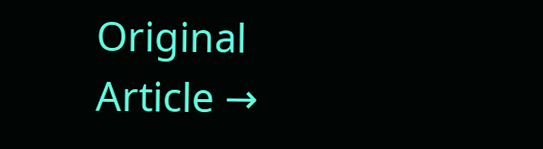Original Article →